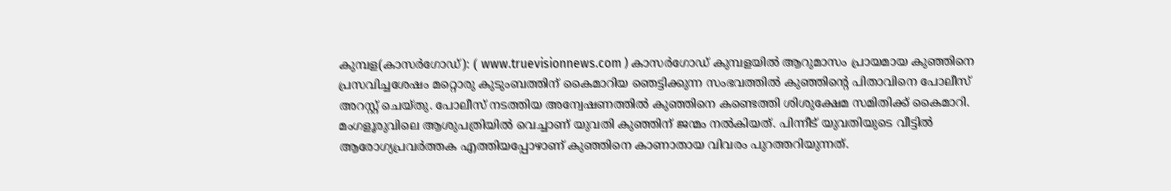കുമ്പള(കാസർഗോഡ്): ( www.truevisionnews.com ) കാസർഗോഡ് കുമ്പളയിൽ ആറുമാസം പ്രായമായ കുഞ്ഞിനെ പ്രസവിച്ചശേഷം മറ്റൊരു കുടുംബത്തിന് കൈമാറിയ ഞെട്ടിക്കുന്ന സംഭവത്തിൽ കുഞ്ഞിന്റെ പിതാവിനെ പോലീസ് അറസ്റ്റ് ചെയ്തു. പോലീസ് നടത്തിയ അന്വേഷണത്തിൽ കുഞ്ഞിനെ കണ്ടെത്തി ശിശുക്ഷേമ സമിതിക്ക് കൈമാറി.
മംഗളൂരുവിലെ ആശുപത്രിയിൽ വെച്ചാണ് യുവതി കുഞ്ഞിന് ജന്മം നൽകിയത്. പിന്നീട് യുവതിയുടെ വീട്ടിൽ ആരോഗ്യപ്രവർത്തക എത്തിയപ്പോഴാണ് കുഞ്ഞിനെ കാണാതായ വിവരം പുറത്തറിയുന്നത്.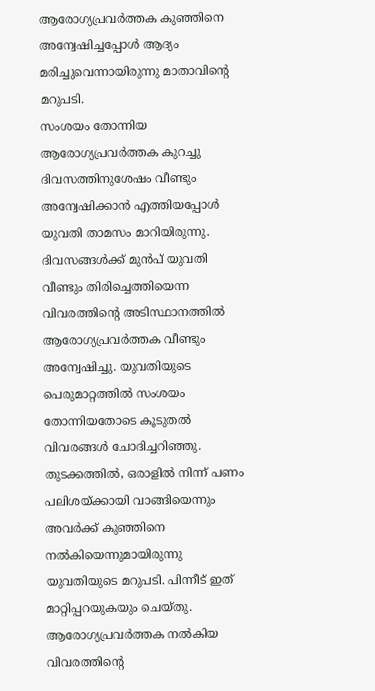ആരോഗ്യപ്രവർത്തക കുഞ്ഞിനെ അന്വേഷിച്ചപ്പോൾ ആദ്യം മരിച്ചുവെന്നായിരുന്നു മാതാവിന്റെ മറുപടി.
സംശയം തോന്നിയ ആരോഗ്യപ്രവർത്തക കുറച്ചു ദിവസത്തിനുശേഷം വീണ്ടും അന്വേഷിക്കാൻ എത്തിയപ്പോൾ യുവതി താമസം മാറിയിരുന്നു. ദിവസങ്ങൾക്ക് മുൻപ് യുവതി വീണ്ടും തിരിച്ചെത്തിയെന്ന വിവരത്തിൻ്റെ അടിസ്ഥാനത്തിൽ ആരോഗ്യപ്രവർത്തക വീണ്ടും അന്വേഷിച്ചു. യുവതിയുടെ പെരുമാറ്റത്തിൽ സംശയം തോന്നിയതോടെ കൂടുതൽ വിവരങ്ങൾ ചോദിച്ചറിഞ്ഞു.
തുടക്കത്തിൽ, ഒരാളിൽ നിന്ന് പണം പലിശയ്ക്കായി വാങ്ങിയെന്നും അവർക്ക് കുഞ്ഞിനെ നൽകിയെന്നുമായിരുന്നു യുവതിയുടെ മറുപടി. പിന്നീട് ഇത് മാറ്റിപ്പറയുകയും ചെയ്തു. ആരോഗ്യപ്രവർത്തക നൽകിയ വിവരത്തിൻ്റെ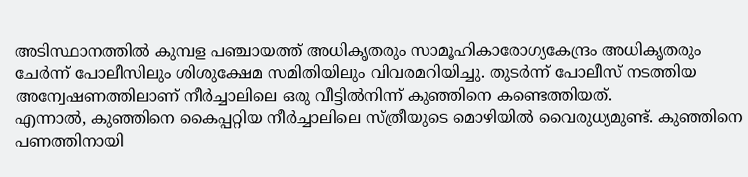അടിസ്ഥാനത്തിൽ കുമ്പള പഞ്ചായത്ത് അധികൃതരും സാമൂഹികാരോഗ്യകേന്ദ്രം അധികൃതരും ചേർന്ന് പോലീസിലും ശിശുക്ഷേമ സമിതിയിലും വിവരമറിയിച്ചു. തുടർന്ന് പോലീസ് നടത്തിയ അന്വേഷണത്തിലാണ് നീർച്ചാലിലെ ഒരു വീട്ടിൽനിന്ന് കുഞ്ഞിനെ കണ്ടെത്തിയത്.
എന്നാൽ, കുഞ്ഞിനെ കൈപ്പറ്റിയ നീർച്ചാലിലെ സ്ത്രീയുടെ മൊഴിയിൽ വൈരുധ്യമുണ്ട്. കുഞ്ഞിനെ പണത്തിനായി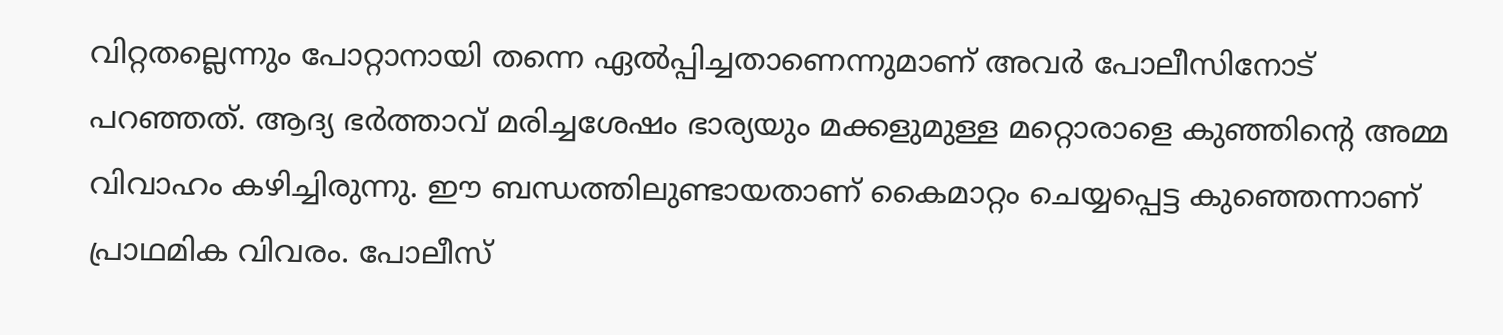വിറ്റതല്ലെന്നും പോറ്റാനായി തന്നെ ഏൽപ്പിച്ചതാണെന്നുമാണ് അവർ പോലീസിനോട് പറഞ്ഞത്. ആദ്യ ഭർത്താവ് മരിച്ചശേഷം ഭാര്യയും മക്കളുമുള്ള മറ്റൊരാളെ കുഞ്ഞിന്റെ അമ്മ വിവാഹം കഴിച്ചിരുന്നു. ഈ ബന്ധത്തിലുണ്ടായതാണ് കൈമാറ്റം ചെയ്യപ്പെട്ട കുഞ്ഞെന്നാണ് പ്രാഥമിക വിവരം. പോലീസ്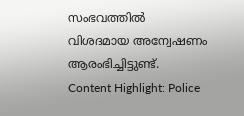സംഭവത്തിൽ വിശദമായ അന്വേഷണം ആരംഭിച്ചിട്ടുണ്ട്.
Content Highlight: Police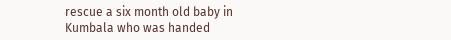rescue a six month old baby in Kumbala who was handed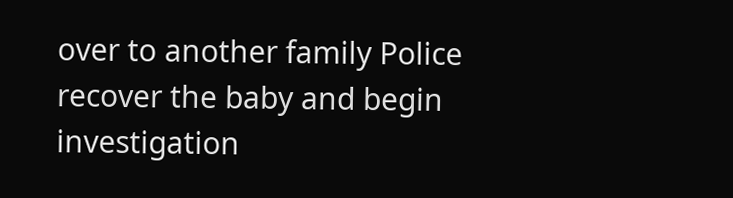over to another family Police recover the baby and begin investigation